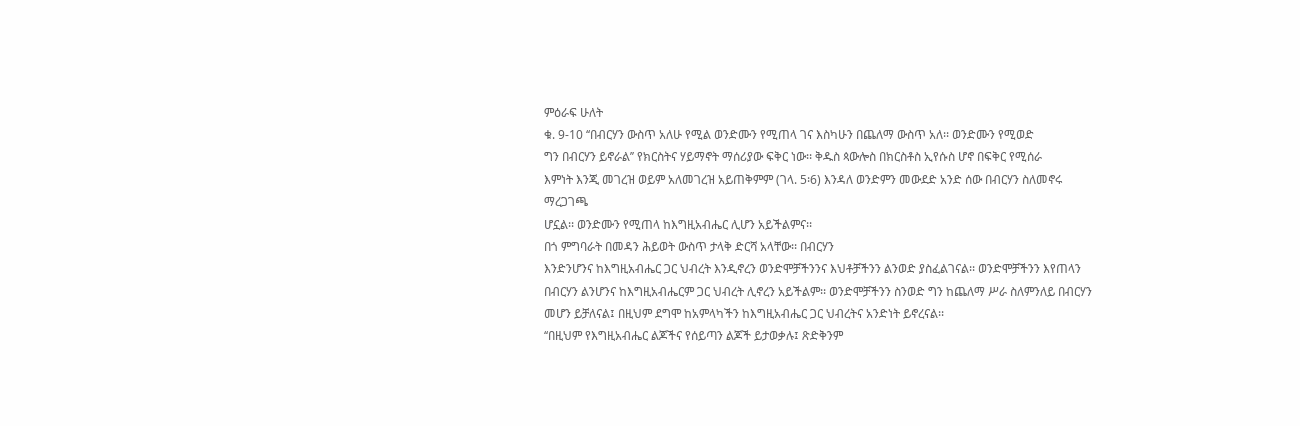ምዕራፍ ሁለት
ቁ. 9-10 ‘‘በብርሃን ውስጥ አለሁ የሚል ወንድሙን የሚጠላ ገና እስካሁን በጨለማ ውስጥ አለ፡፡ ወንድሙን የሚወድ
ግን በብርሃን ይኖራል’’ የክርስትና ሃይማኖት ማሰሪያው ፍቅር ነው፡፡ ቅዱስ ጳውሎስ በክርስቶስ ኢየሱስ ሆኖ በፍቅር የሚሰራ
እምነት እንጂ መገረዝ ወይም አለመገረዝ አይጠቅምም (ገላ. 5፡6) እንዳለ ወንድምን መውደድ አንድ ሰው በብርሃን ስለመኖሩ ማረጋገጫ
ሆኗል፡፡ ወንድሙን የሚጠላ ከእግዚአብሔር ሊሆን አይችልምና፡፡
በጎ ምግባራት በመዳን ሕይወት ውስጥ ታላቅ ድርሻ አላቸው፡፡ በብርሃን
እንድንሆንና ከእግዚአብሔር ጋር ህብረት እንዲኖረን ወንድሞቻችንንና እህቶቻችንን ልንወድ ያስፈልገናል፡፡ ወንድሞቻችንን እየጠላን
በብርሃን ልንሆንና ከእግዚአብሔርም ጋር ህብረት ሊኖረን አይችልም፡፡ ወንድሞቻችንን ስንወድ ግን ከጨለማ ሥራ ስለምንለይ በብርሃን
መሆን ይቻለናል፤ በዚህም ደግሞ ከአምላካችን ከእግዚአብሔር ጋር ህብረትና አንድነት ይኖረናል፡፡
‘‘በዚህም የእግዚአብሔር ልጆችና የሰይጣን ልጆች ይታወቃሉ፤ ጽድቅንም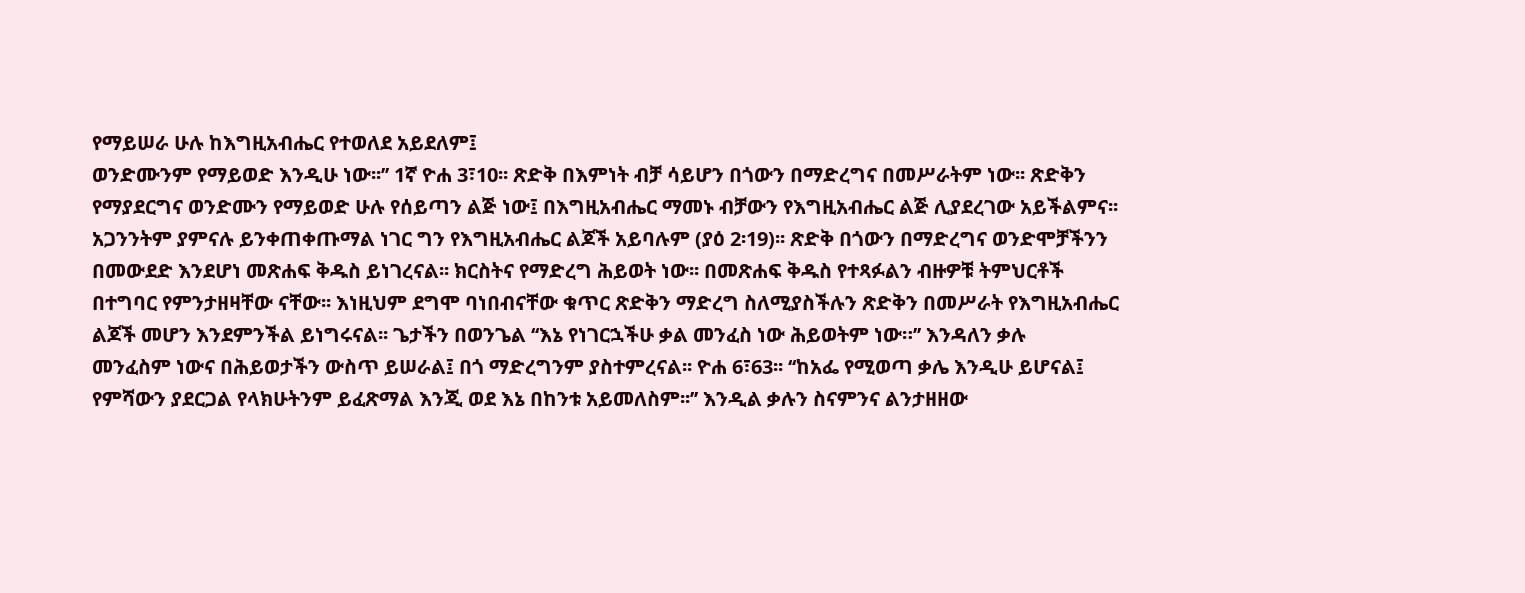የማይሠራ ሁሉ ከእግዚአብሔር የተወለደ አይደለም፤
ወንድሙንም የማይወድ እንዲሁ ነው፡፡’’ 1ኛ ዮሐ 3፣10፡፡ ጽድቅ በእምነት ብቻ ሳይሆን በጎውን በማድረግና በመሥራትም ነው፡፡ ጽድቅን
የማያደርግና ወንድሙን የማይወድ ሁሉ የሰይጣን ልጅ ነው፤ በእግዚአብሔር ማመኑ ብቻውን የእግዚአብሔር ልጅ ሊያደረገው አይችልምና፡፡
አጋንንትም ያምናሉ ይንቀጠቀጡማል ነገር ግን የእግዚአብሔር ልጆች አይባሉም (ያዕ 2፡19)፡፡ ጽድቅ በጎውን በማድረግና ወንድሞቻችንን
በመውደድ እንደሆነ መጽሐፍ ቅዱስ ይነገረናል፡፡ ክርስትና የማድረግ ሕይወት ነው፡፡ በመጽሐፍ ቅዱስ የተጻፉልን ብዙዎቹ ትምህርቶች
በተግባር የምንታዘዛቸው ናቸው፡፡ እነዚህም ደግሞ ባነበብናቸው ቁጥር ጽድቅን ማድረግ ስለሚያስችሉን ጽድቅን በመሥራት የእግዚአብሔር
ልጆች መሆን እንደምንችል ይነግሩናል፡፡ ጌታችን በወንጌል ‘‘እኔ የነገርኋችሁ ቃል መንፈስ ነው ሕይወትም ነው።’’ እንዳለን ቃሉ
መንፈስም ነውና በሕይወታችን ውስጥ ይሠራል፤ በጎ ማድረግንም ያስተምረናል፡፡ ዮሐ 6፣63፡፡ ‘‘ከአፌ የሚወጣ ቃሌ እንዲሁ ይሆናል፤
የምሻውን ያደርጋል የላክሁትንም ይፈጽማል እንጂ ወደ እኔ በከንቱ አይመለስም፡፡’’ እንዲል ቃሉን ስናምንና ልንታዘዘው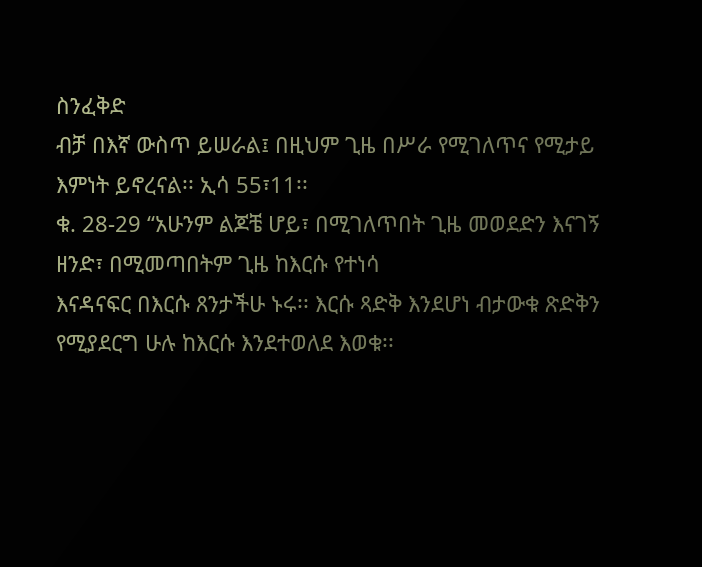ስንፈቅድ
ብቻ በእኛ ውስጥ ይሠራል፤ በዚህም ጊዜ በሥራ የሚገለጥና የሚታይ እምነት ይኖረናል፡፡ ኢሳ 55፣11፡፡
ቁ. 28-29 ‘‘አሁንም ልጆቼ ሆይ፣ በሚገለጥበት ጊዜ መወደድን እናገኝ ዘንድ፣ በሚመጣበትም ጊዜ ከእርሱ የተነሳ
እናዳናፍር በእርሱ ጸንታችሁ ኑሩ፡፡ እርሱ ጻድቅ እንደሆነ ብታውቁ ጽድቅን የሚያደርግ ሁሉ ከእርሱ እንደተወለደ እወቁ፡፡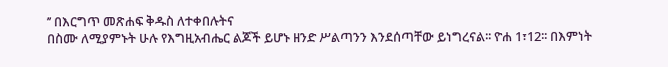’’ በእርግጥ መጽሐፍ ቅዱስ ለተቀበሉትና
በስሙ ለሚያምኑት ሁሉ የእግዚአብሔር ልጆች ይሆኑ ዘንድ ሥልጣንን እንደሰጣቸው ይነግረናል፡፡ ዮሐ 1፣12፡፡ በእምነት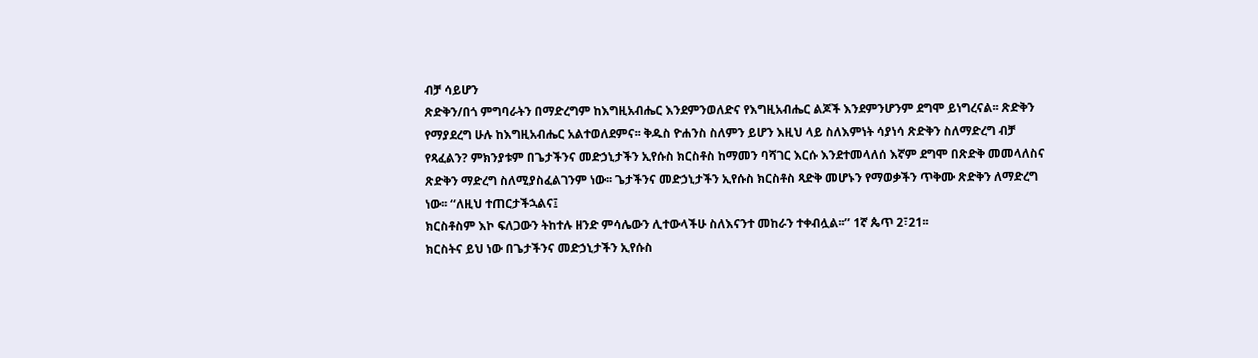ብቻ ሳይሆን
ጽድቅን/በጎ ምግባራትን በማድረግም ከእግዚአብሔር እንደምንወለድና የእግዚአብሔር ልጆች እንደምንሆንም ደግሞ ይነግረናል፡፡ ጽድቅን
የማያደረግ ሁሉ ከእግዚአብሔር አልተወለደምና፡፡ ቅዱስ ዮሐንስ ስለምን ይሆን እዚህ ላይ ስለእምነት ሳያነሳ ጽድቅን ስለማድረግ ብቻ
የጻፈልን? ምክንያቱም በጌታችንና መድኃኒታችን ኢየሱስ ክርስቶስ ከማመን ባሻገር እርሱ እንደተመላለሰ እኛም ደግሞ በጽድቅ መመላለስና
ጽድቅን ማድረግ ስለሚያስፈልገንም ነው፡፡ ጌታችንና መድኃኒታችን ኢየሱስ ክርስቶስ ጻድቅ መሆኑን የማወቃችን ጥቅሙ ጽድቅን ለማድረግ
ነው፡፡ ‘‘ለዚህ ተጠርታችኋልና፤
ክርስቶስም እኮ ፍለጋውን ትከተሉ ዘንድ ምሳሌውን ሊተውላችሁ ስለእናንተ መከራን ተቀብሏል፡፡’’ 1ኛ ጴጥ 2፣21፡፡
ክርስትና ይህ ነው በጌታችንና መድኃኒታችን ኢየሱስ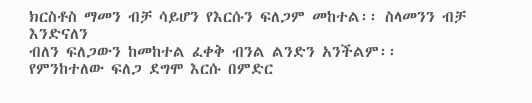ክርስቶስ ማመን ብቻ ሳይሆን የእርሱን ፍለጋም መከተል፡፡ ስላመንን ብቻ እንድናለን
ብለን ፍለጋውን ከመከተል ፈቀቅ ብንል ልንድን አንችልም፡፡ የምንከተለው ፍለጋ ደግሞ እርሱ በምድር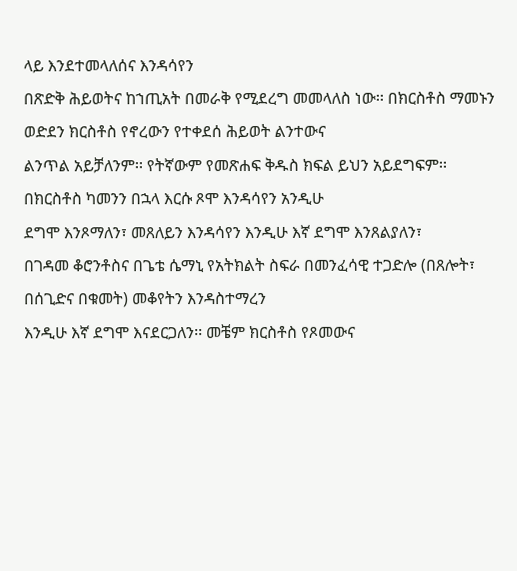ላይ እንደተመላለሰና እንዳሳየን
በጽድቅ ሕይወትና ከኀጢአት በመራቅ የሚደረግ መመላለስ ነው፡፡ በክርስቶስ ማመኑን ወድደን ክርስቶስ የኖረውን የተቀደሰ ሕይወት ልንተውና
ልንጥል አይቻለንም፡፡ የትኛውም የመጽሐፍ ቅዱስ ክፍል ይህን አይደግፍም፡፡ በክርስቶስ ካመንን በኋላ እርሱ ጾሞ እንዳሳየን አንዲሁ
ደግሞ እንጾማለን፣ መጸለይን እንዳሳየን እንዲሁ እኛ ደግሞ እንጸልያለን፣
በገዳመ ቆሮንቶስና በጌቴ ሴማኒ የአትክልት ስፍራ በመንፈሳዊ ተጋድሎ (በጸሎት፣ በሰጊድና በቁመት) መቆየትን እንዳስተማረን
እንዲሁ እኛ ደግሞ እናደርጋለን፡፡ መቼም ክርስቶስ የጾመውና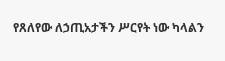የጸለየው ለኃጢአታችን ሥርየት ነው ካላልን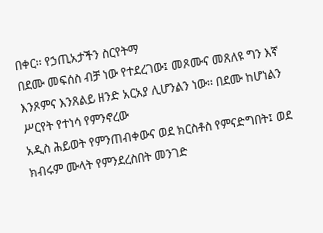በቀር፡፡ የኃጢአታችን ስርየትማ
በደሙ መፍሰስ ብቻ ነው የተደረገው፤ መጾሙና መጸለዩ ግን እኛ እንጾምና እንጸልይ ዘንድ አርአያ ሊሆንልን ነው፡፡ በደሙ ከሆነልን ሥርየት የተነሳ የምንኖረው
አዲስ ሕይወት የምንጠብቀውና ወደ ክርስቶስ የምናድግበት፤ ወደ ክብሩም ሙላት የምንደረስበት መንገድ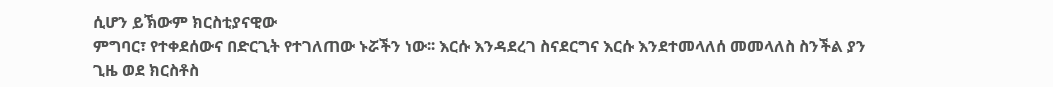ሲሆን ይኽውም ክርስቲያናዊው
ምግባር፣ የተቀደሰውና በድርጊት የተገለጠው ኑሯችን ነው፡፡ እርሱ እንዳደረገ ስናደርግና እርሱ እንደተመላለሰ መመላለስ ስንችል ያን
ጊዜ ወደ ክርስቶስ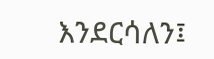እንደርሳለን፤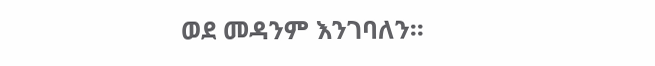ወደ መዳንም እንገባለን፡፡